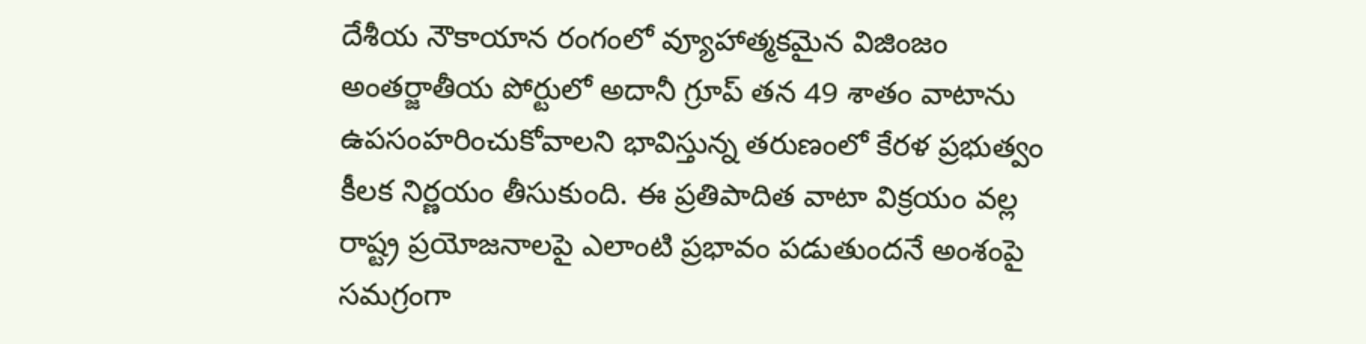దేశీయ నౌకాయాన రంగంలో వ్యూహాత్మకమైన విజింజం అంతర్జాతీయ పోర్టులో అదానీ గ్రూప్ తన 49 శాతం వాటాను ఉపసంహరించుకోవాలని భావిస్తున్న తరుణంలో కేరళ ప్రభుత్వం కీలక నిర్ణయం తీసుకుంది. ఈ ప్రతిపాదిత వాటా విక్రయం వల్ల రాష్ట్ర ప్రయోజనాలపై ఎలాంటి ప్రభావం పడుతుందనే అంశంపై సమగ్రంగా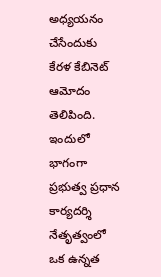అధ్యయనం చేసేందుకు కేరళ కేబినెట్ ఆమోదం తెలిపింది. ఇందులో భాగంగా ప్రభుత్వ ప్రధాన కార్యదర్శి నేతృత్వంలో ఒక ఉన్నత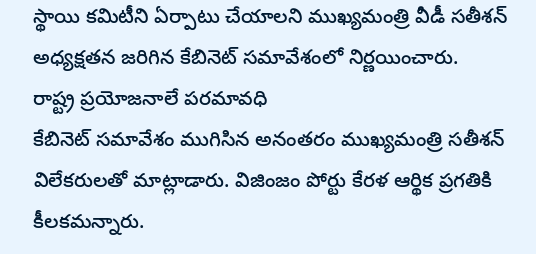స్థాయి కమిటీని ఏర్పాటు చేయాలని ముఖ్యమంత్రి వీడీ సతీశన్ అధ్యక్షతన జరిగిన కేబినెట్ సమావేశంలో నిర్ణయించారు.
రాష్ట్ర ప్రయోజనాలే పరమావధి
కేబినెట్ సమావేశం ముగిసిన అనంతరం ముఖ్యమంత్రి సతీశన్ విలేకరులతో మాట్లాడారు. విజింజం పోర్టు కేరళ ఆర్థిక ప్రగతికి కీలకమన్నారు.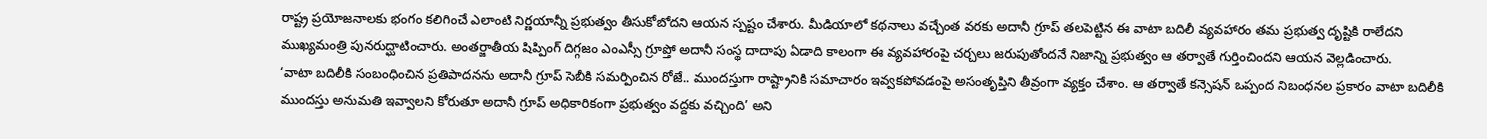రాష్ట్ర ప్రయోజనాలకు భంగం కలిగించే ఎలాంటి నిర్ణయాన్నీ ప్రభుత్వం తీసుకోబోదని ఆయన స్పష్టం చేశారు. మీడియాలో కథనాలు వచ్చేంత వరకు అదానీ గ్రూప్ తలపెట్టిన ఈ వాటా బదిలీ వ్యవహారం తమ ప్రభుత్వ దృష్టికి రాలేదని ముఖ్యమంత్రి పునరుద్ఘాటించారు. అంతర్జాతీయ షిప్పింగ్ దిగ్గజం ఎంఎస్సీ గ్రూప్తో అదానీ సంస్థ దాదాపు ఏడాది కాలంగా ఈ వ్యవహారంపై చర్చలు జరుపుతోందనే నిజాన్ని ప్రభుత్వం ఆ తర్వాతే గుర్తించిందని ఆయన వెల్లడించారు.
‘వాటా బదిలీకి సంబంధించిన ప్రతిపాదనను అదానీ గ్రూప్ సెబీకి సమర్పించిన రోజే.. ముందస్తుగా రాష్ట్రానికి సమాచారం ఇవ్వకపోవడంపై అసంతృప్తిని తీవ్రంగా వ్యక్తం చేశాం. ఆ తర్వాతే కన్సెషన్ ఒప్పంద నిబంధనల ప్రకారం వాటా బదిలీకి ముందస్తు అనుమతి ఇవ్వాలని కోరుతూ అదానీ గ్రూప్ అధికారికంగా ప్రభుత్వం వద్దకు వచ్చింది’ అని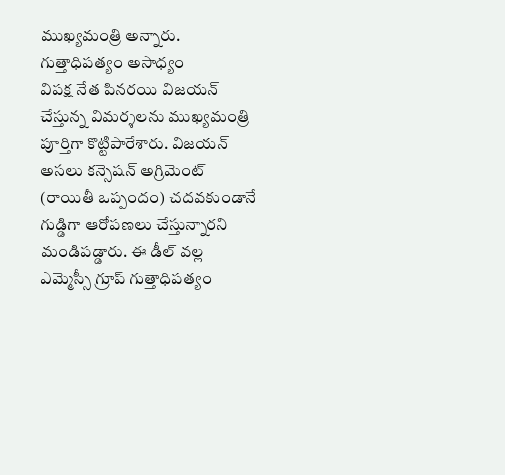ముఖ్యమంత్రి అన్నారు.
గుత్తాధిపత్యం అసాధ్యం
విపక్ష నేత పినరయి విజయన్ చేస్తున్న విమర్శలను ముఖ్యమంత్రి పూర్తిగా కొట్టిపారేశారు. విజయన్ అసలు కన్సెషన్ అగ్రిమెంట్ (రాయితీ ఒప్పందం) చదవకుండానే గుడ్డిగా ఆరోపణలు చేస్తున్నారని మండిపడ్డారు. ఈ డీల్ వల్ల ఎమ్మెస్సీ గ్రూప్ గుత్తాధిపత్యం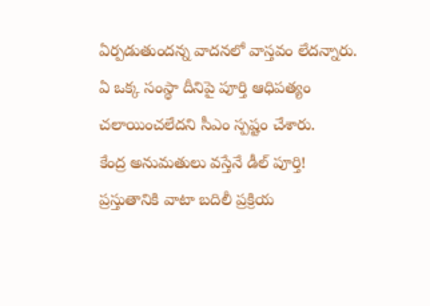ఏర్పడుతుందన్న వాదనలో వాస్తవం లేదన్నారు. ఏ ఒక్క సంస్థా దీనిపై పూర్తి ఆధిపత్యం చలాయించలేదని సీఎం స్పష్టం చేశారు.
కేంద్ర అనుమతులు వస్తేనే డీల్ పూర్తి!
ప్రస్తుతానికి వాటా బదిలీ ప్రక్రియ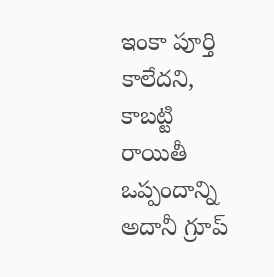ఇంకా పూర్తి కాలేదని, కాబట్టి రాయితీ ఒప్పందాన్ని అదానీ గ్రూప్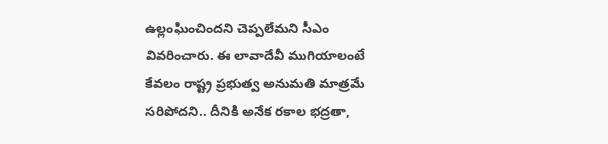ఉల్లంఘించిందని చెప్పలేమని సీఎం వివరించారు. ఈ లావాదేవీ ముగియాలంటే కేవలం రాష్ట్ర ప్రభుత్వ అనుమతి మాత్రమే సరిపోదని.. దీనికి అనేక రకాల భద్రతా,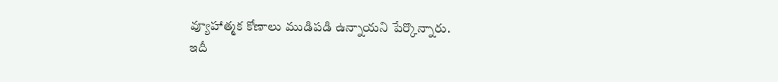వ్యూహాత్మక కోణాలు ముడిపడి ఉన్నాయని పేర్కొన్నారు.
ఇదీ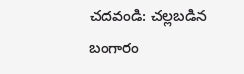చదవండి: చల్లబడిన బంగారం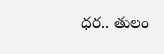ధర.. తులం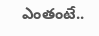ఎంతంటే..